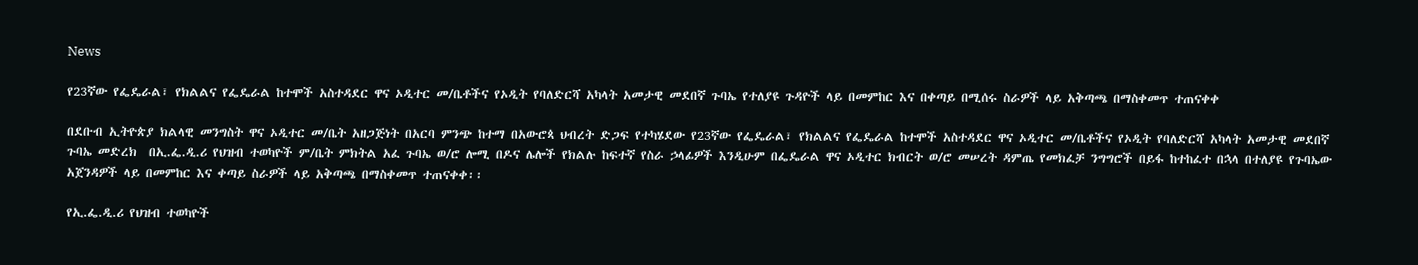News

የ23ኛው የፌዴራል፣ የክልልና የፌዴራል ከተሞች አስተዳደር ዋና ኦዲተር መ/ቤቶችና የኦዲት የባለድርሻ አካላት አመታዊ መደበኛ ጉባኤ የተለያዩ ጉዳዮች ላይ በመምከር እና በቀጣይ በሚሰሩ ስራዎች ላይ አቅጣጫ በማስቀመጥ ተጠናቀቀ

በደቡብ ኢትዮጵያ ክልላዊ መንግስት ዋና ኦዲተር መ/ቤት አዘጋጅነት በአርባ ምንጭ ከተማ በአውሮጳ ህብረት ድጋፍ የተካሄደው የ23ኛው የፌዴራል፣ የክልልና የፌዴራል ከተሞች አስተዳደር ዋና ኦዲተር መ/ቤቶችና የኦዲት የባለድርሻ አካላት አመታዊ መደበኛ ጉባኤ መድረክ  በኢ.ፌ.ዲ.ሪ የህዝብ ተወካዮች ም/ቤት ምክትል አፈ ጉባኤ ወ/ሮ ሎሚ በዶና ሌሎች የክልሉ ከፍተኛ የስራ ኃላፊዎች እንዲሁም በፌዴራል ዋና ኦዲተር ክብርት ወ/ሮ መሠረት ዳምጤ የመክፈቻ ንግግሮች በይፋ ከተከፈተ በኋላ በተለያዩ የጉባኤው አጀንዳዎች ላይ በመምከር እና ቀጣይ ስራዎች ላይ አቅጣጫ በማስቀመጥ ተጠናቀቀ፡፡

የኢ.ፌ.ዲ.ሪ የህዝብ ተወካዮች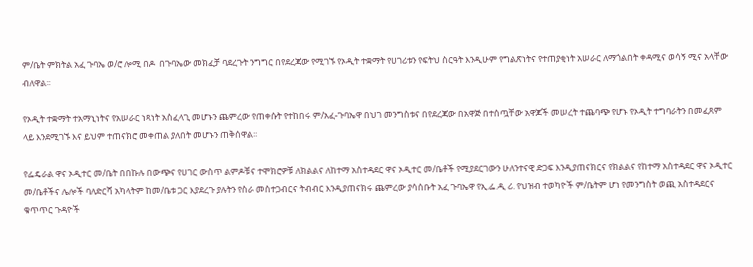ም/ቤት ምክትል አፈ ጉባኤ ወ/ሮ ሎሚ በዶ  በጉባኤው መክፈቻ ባደረጉት ንግግር በየደረጃው የሚገኙ የኦዲት ተቋማት የሀገሪቱን የፍትህ ስርዓት እንዲሁም የግልጽነትና የተጠያቂነት አሠራር ለማጎልበት ቀዳሚና ወሳኝ ሚና አላቸው ብለዋል፡፡

የኦዲት ተቋማት ተአማኒነትና የአሠራር ነጻነት አስፈላጊ መሆኑን ጨምረው የጠቀሱት የተከበሩ ም/አፈ-ጉባኤዋ በህገ መንግስቱና በየደረጃው በአዋጅ በተሰጧቸው አዋጆች መሠረት ተጨባጭ የሆኑ የኦዲት ተግባራትን በመፈጸም ላይ እንደሚገኙ እና ይህም ተጠናክሮ መቀጠል ያለበት መሆኑን ጠቅሰዋል፡፡

የፌዴራል ዋና ኦዲተር መ/ቤት በበኩሉ በውጭና የሀገር ውስጥ ልምዶቹና ተሞክሮዎቹ ለክልልና ለከተማ አስተዳደር ዋና ኦዲተር መ/ቤቶች የሚያደርገውን ሁለንተናዊ ድጋፍ እንዲያጠናክርና የክልልና የከተማ አስተዳደር ዋና ኦዲተር መ/ቤቶችና ሌሎች ባለድርሻ አካላትም ከመ/ቤቱ ጋር እያደረጉ ያሉትን የስራ መስተጋብርና ትብብር እንዲያጠናክሩ ጨምረው ያሳሰቡት አፈ ጉባኤዋ የኢ.ፌ.ዲ ሪ. የህዝብ ተወካዮች ም/ቤትም ሆነ የመንግስት ወጪ አስተዳደርና ቁጥጥር ጉዳዮች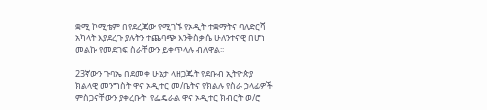ቋሚ ኮሚቴም በየደረጃው የሚገኙ የኦዲት ተቋማትና ባለድርሻ አካላት እያደረጉ ያሉትን ተጨባጭ እንቅስቃሴ ሁለንተናዊ በሆነ መልኩ የመደገፍ ስራቸውን ይቀጥላሉ ብለዋል፡፡

23ኛውን ጉባኤ በደመቀ ሁኔታ ላዘጋጁት የደቡብ ኢትዮጵያ ክልላዊ መንግስት ዋና ኦዲተር መ/ቤትና የክልሉ የስራ ኃላፊዎች ምስጋናቸውን ያቀረቡት  የፌዴራል ዋና ኦዲተር ክብርት ወ/ሮ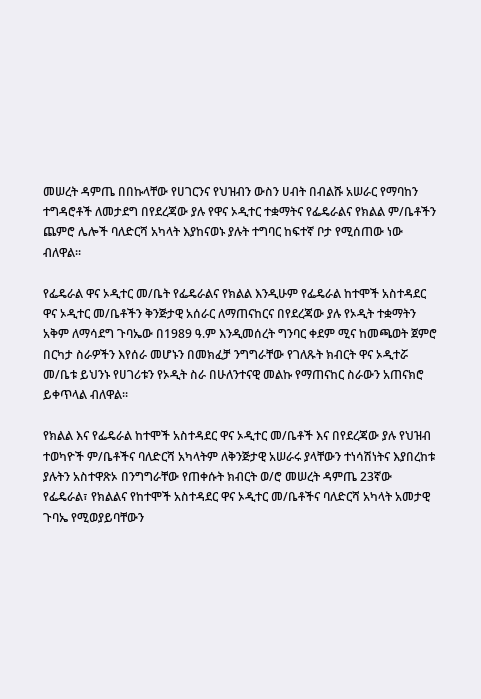መሠረት ዳምጤ በበኩላቸው የሀገርንና የህዝብን ውስን ሀብት በብልሹ አሠራር የማባከን ተግዳሮቶች ለመታደግ በየደረጃው ያሉ የዋና ኦዲተር ተቋማትና የፌዴራልና የክልል ም/ቤቶችን ጨምሮ ሌሎች ባለድርሻ አካላት እያከናወኑ ያሉት ተግባር ከፍተኛ ቦታ የሚሰጠው ነው ብለዋል፡፡

የፌዴራል ዋና ኦዲተር መ/ቤት የፌዴራልና የክልል እንዲሁም የፌዴራል ከተሞች አስተዳደር ዋና ኦዲተር መ/ቤቶችን ቅንጅታዊ አሰራር ለማጠናከርና በየደረጃው ያሉ የኦዲት ተቋማትን አቅም ለማሳደግ ጉባኤው በ1989 ዓ.ም እንዲመሰረት ግንባር ቀደም ሚና ከመጫወት ጀምሮ በርካታ ስራዎችን እየሰራ መሆኑን በመክፈቻ ንግግራቸው የገለጹት ክብርት ዋና ኦዲተሯ መ/ቤቱ ይህንኑ የሀገሪቱን የኦዲት ስራ በሁለንተናዊ መልኩ የማጠናከር ስራውን አጠናክሮ ይቀጥላል ብለዋል፡፡

የክልል እና የፌዴራል ከተሞች አስተዳደር ዋና ኦዲተር መ/ቤቶች እና በየደረጃው ያሉ የህዝብ ተወካዮች ም/ቤቶችና ባለድርሻ አካላትም ለቅንጅታዊ አሠራሩ ያላቸውን ተነሳሽነትና እያበረከቱ ያሉትን አስተዋጽኦ በንግግራቸው የጠቀሱት ክብርት ወ/ሮ መሠረት ዳምጤ 23ኛው የፌዴራል፣ የክልልና የከተሞች አስተዳደር ዋና ኦዲተር መ/ቤቶችና ባለድርሻ አካላት አመታዊ ጉባኤ የሚወያይባቸውን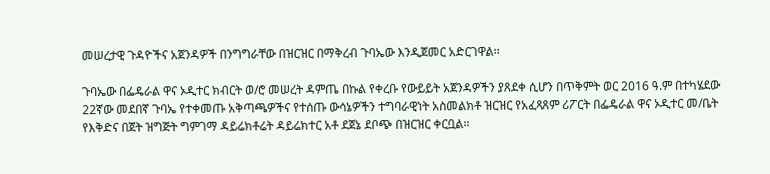መሠረታዊ ጉዳዮችና አጀንዳዎች በንግግራቸው በዝርዝር በማቅረብ ጉባኤው እንዲጀመር አድርገዋል፡፡

ጉባኤው በፌዴራል ዋና ኦዲተር ክብርት ወ/ሮ መሠረት ዳምጤ በኩል የቀረቡ የውይይት አጀንዳዎችን ያጸደቀ ሲሆን በጥቅምት ወር 2016 ዓ.ም በተካሄደው 22ኛው መደበኛ ጉባኤ የተቀመጡ አቅጣጫዎችና የተሰጡ ውሳኔዎችን ተግባራዊነት አስመልክቶ ዝርዝር የአፈጻጸም ሪፖርት በፌዴራል ዋና ኦዲተር መ/ቤት የእቅድና በጀት ዝግጅት ግምገማ ዳይሬክቶሬት ዳይሬክተር አቶ ደጀኔ ደቦጭ በዝርዝር ቀርቧል፡፡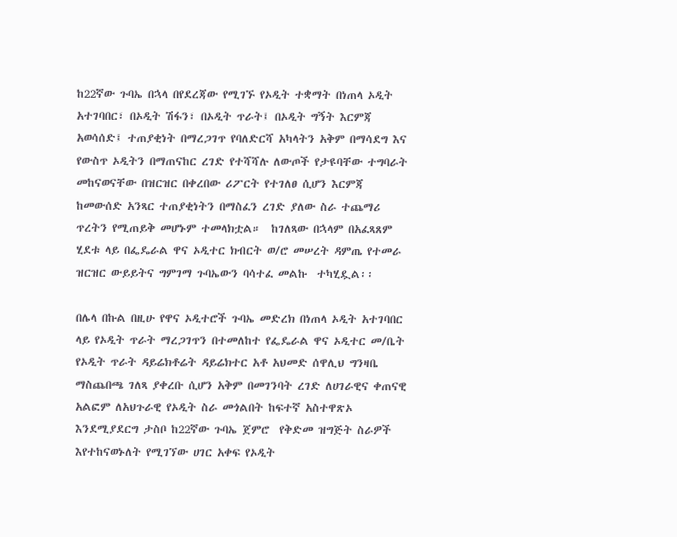ከ22ኛው ጉባኤ በኋላ በየደረጃው የሚገኙ የኦዲት ተቋማት በነጠላ ኦዲት አተገባበር፣ በኦዲት ሽፋን፣ በኦዲት ጥራት፤ በኦዲት ግኝት እርምጃ አወሳሰድ፤ ተጠያቂነት በማረጋገጥ የባለድርሻ አካላትን አቅም በማሳደግ እና የውስጥ ኦዲትን በማጠናከር ረገድ የተሻሻሉ ለውጦች የታዩባቸው ተግባራት መከናወናቸው በዝርዝር በቀረበው ሪፖርት የተገለፀ ሲሆን እርምጃ ከመውሰድ አንጻር ተጠያቂነትን በማስፈን ረገድ ያለው ስራ ተጨማሪ ጥረትን የሚጠይቅ መሆኑም ተመላክቷል።  ከገለጻው በኋላም በአፈጻጸም ሂደቱ ላይ በፌዴራል ዋና ኦዲተር ክብርት ወ/ሮ መሠረት ዳምጤ የተመራ ዝርዝር ውይይትና ግምገማ ጉባኤውን ባሳተፈ መልኩ  ተካሂዷል፡፡

በሌላ በኩል በዚሁ የዋና ኦዲተሮች ጉባኤ መድረክ በነጠላ ኦዲት አተገባበር ላይ የኦዲት ጥራት ማረጋገጥን በተመለከተ የፌዴራል ዋና ኦዲተር መ/ቤት የኦዲት ጥራት ዳይሬክቶሬት ዳይሬክተር አቶ አህመድ ሰዋሊህ ግንዛቤ ማስጨበጫ ገለጻ ያቀረቡ ሲሆን አቅም በመገንባት ረገድ ለሀገራዊና ቀጠናዊ አልፎም ለአህጉራዊ የኦዲት ስራ መጎልበት ከፍተኛ አስተዋጽኦ እንደሚያደርግ ታስቦ ከ22ኛው ጉባኤ ጀምሮ  የቅድመ ዝግጅት ስራዎች እየተከናወኑለት የሚገኘው ሀገር አቀፍ የኦዲት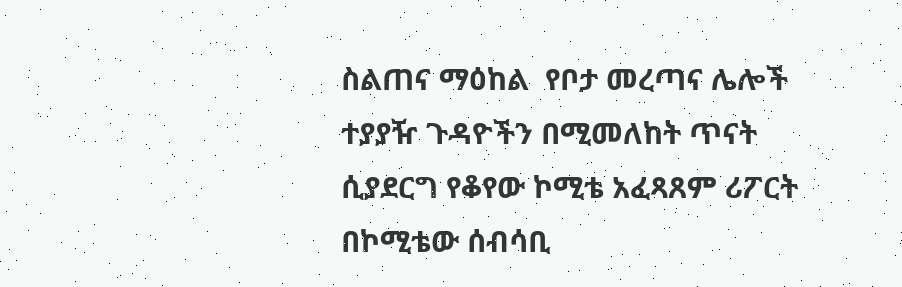ስልጠና ማዕከል  የቦታ መረጣና ሌሎች ተያያዥ ጉዳዮችን በሚመለከት ጥናት ሲያደርግ የቆየው ኮሚቴ አፈጻጸም ሪፖርት በኮሚቴው ሰብሳቢ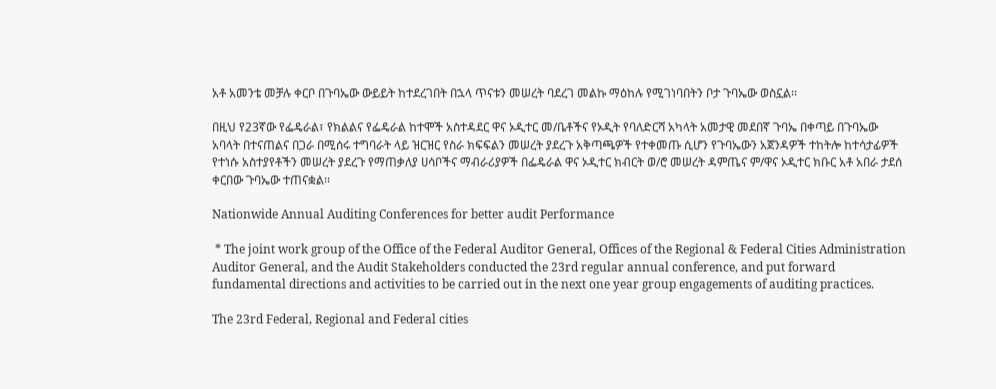አቶ አመንቴ መቻሉ ቀርቦ በጉባኤው ውይይት ከተደረገበት በኋላ ጥናቱን መሠረት ባደረገ መልኩ ማዕከሉ የሚገነባበትን ቦታ ጉባኤው ወስኗል፡፡

በዚህ የ23ኛው የፌዴራል፣ የክልልና የፌዴራል ከተሞች አስተዳደር ዋና ኦዲተር መ/ቤቶችና የኦዲት የባለድርሻ አካላት አመታዊ መደበኛ ጉባኤ በቀጣይ በጉባኤው አባላት በተናጠልና በጋራ በሚሰሩ ተግባራት ላይ ዝርዝር የስራ ክፍፍልን መሠረት ያደረጉ አቅጣጫዎች የተቀመጡ ሲሆን የጉባኤውን አጀንዳዎች ተከትሎ ከተሳታፊዎች የተነሱ አስተያየቶችን መሠረት ያደረጉ የማጠቃለያ ሀሳቦችና ማብራሪያዎች በፌዴራል ዋና ኦዲተር ክብርት ወ/ሮ መሠረት ዳምጤና ም/ዋና ኦዲተር ክቡር አቶ አበራ ታደሰ ቀርበው ጉባኤው ተጠናቋል፡፡

Nationwide Annual Auditing Conferences for better audit Performance

 * The joint work group of the Office of the Federal Auditor General, Offices of the Regional & Federal Cities Administration Auditor General, and the Audit Stakeholders conducted the 23rd regular annual conference, and put forward fundamental directions and activities to be carried out in the next one year group engagements of auditing practices.

The 23rd Federal, Regional and Federal cities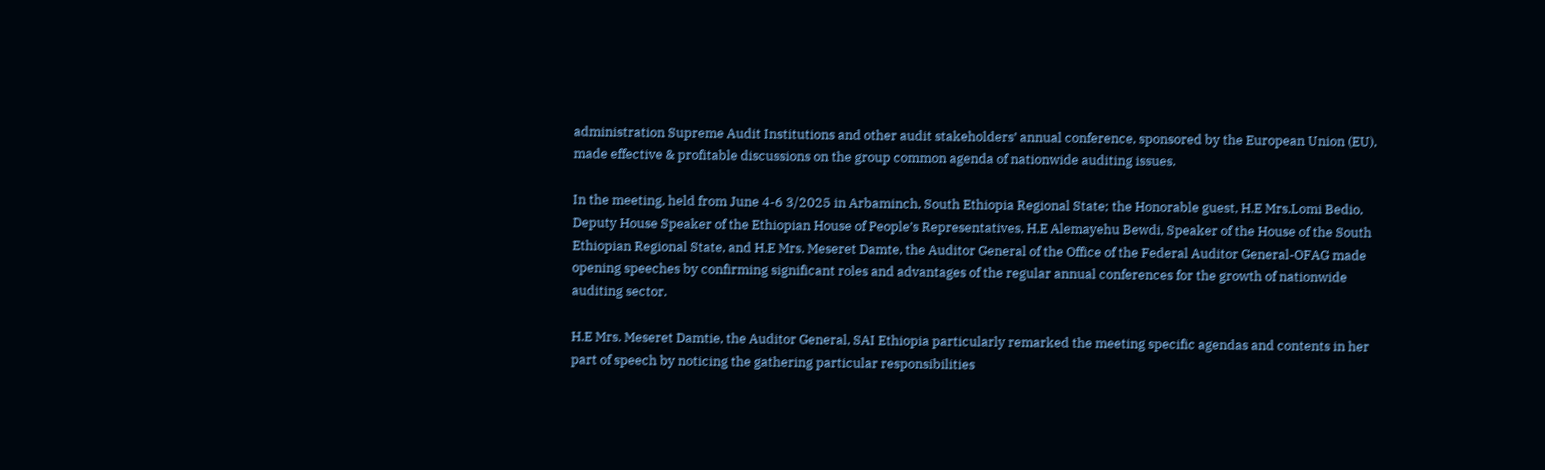administration Supreme Audit Institutions and other audit stakeholders’ annual conference, sponsored by the European Union (EU), made effective & profitable discussions on the group common agenda of nationwide auditing issues.

In the meeting, held from June 4-6 3/2025 in Arbaminch, South Ethiopia Regional State; the Honorable guest, H.E Mrs.Lomi Bedio, Deputy House Speaker of the Ethiopian House of People’s Representatives, H.E Alemayehu Bewdi, Speaker of the House of the South Ethiopian Regional State, and H.E Mrs. Meseret Damte, the Auditor General of the Office of the Federal Auditor General-OFAG made opening speeches by confirming significant roles and advantages of the regular annual conferences for the growth of nationwide auditing sector.

H.E Mrs. Meseret Damtie, the Auditor General, SAI Ethiopia particularly remarked the meeting specific agendas and contents in her part of speech by noticing the gathering particular responsibilities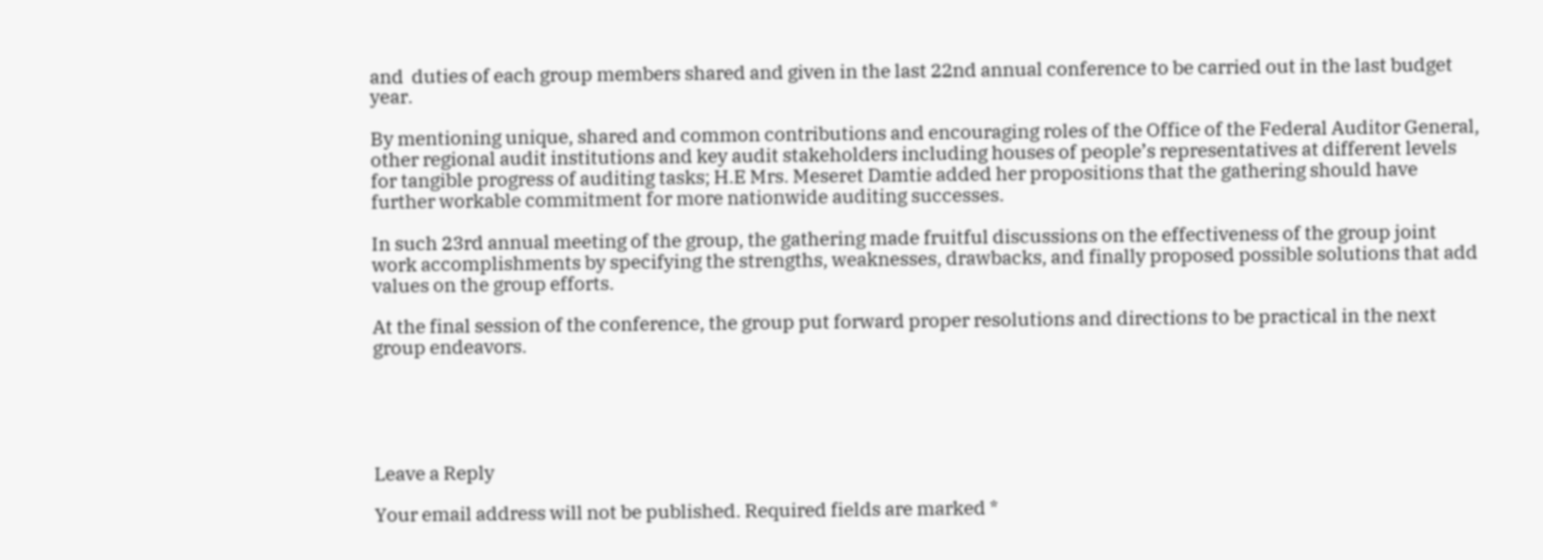and  duties of each group members shared and given in the last 22nd annual conference to be carried out in the last budget year.

By mentioning unique, shared and common contributions and encouraging roles of the Office of the Federal Auditor General, other regional audit institutions and key audit stakeholders including houses of people’s representatives at different levels for tangible progress of auditing tasks; H.E Mrs. Meseret Damtie added her propositions that the gathering should have further workable commitment for more nationwide auditing successes.

In such 23rd annual meeting of the group, the gathering made fruitful discussions on the effectiveness of the group joint work accomplishments by specifying the strengths, weaknesses, drawbacks, and finally proposed possible solutions that add values on the group efforts.

At the final session of the conference, the group put forward proper resolutions and directions to be practical in the next group endeavors.





Leave a Reply

Your email address will not be published. Required fields are marked *